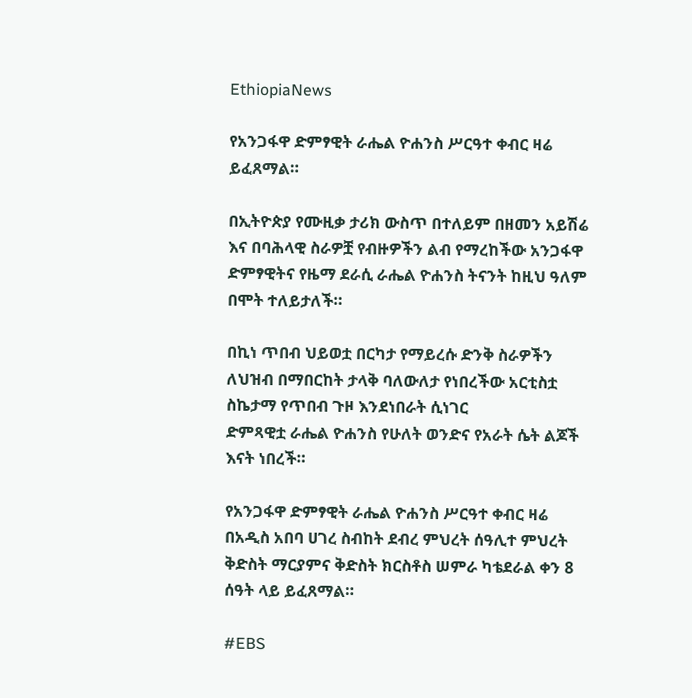EthiopiaNews

የአንጋፋዋ ድምፃዊት ራሔል ዮሐንስ ሥርዓተ ቀብር ዛሬ ይፈጸማል።

በኢትዮጵያ የሙዚቃ ታሪክ ውስጥ በተለይም በዘመን አይሽሬ እና በባሕላዊ ስራዎቿ የብዙዎችን ልብ የማረከችው አንጋፋዋ ድምፃዊትና የዜማ ደራሲ ራሔል ዮሐንስ ትናንት ከዚህ ዓለም በሞት ተለይታለች።

በኪነ ጥበብ ህይወቷ በርካታ የማይረሱ ድንቅ ስራዎችን ለህዝብ በማበርከት ታላቅ ባለውለታ የነበረችው አርቲስቷ ስኬታማ የጥበብ ጉዞ እንደነበራት ሲነገር
ድምጻዊቷ ራሔል ዮሐንስ የሁለት ወንድና የአራት ሴት ልጆች እናት ነበረች።

የአንጋፋዋ ድምፃዊት ራሔል ዮሐንስ ሥርዓተ ቀብር ዛሬ በአዲስ አበባ ሀገረ ስብከት ደብረ ምህረት ሰዓሊተ ምህረት ቅድስት ማርያምና ቅድስት ክርስቶስ ሠምራ ካቴደራል ቀን 8 ሰዓት ላይ ይፈጸማል።

#EBS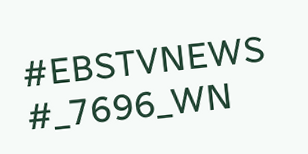#EBSTVNEWS
#_7696_WN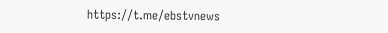https://t.me/ebstvnews